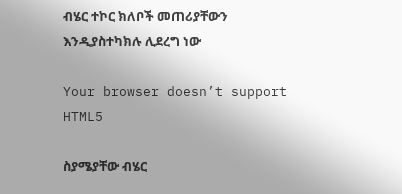ብሄር ተኮር ክለቦች መጠሪያቸውን እንዲያስተካክሉ ሊደረግ ነው

Your browser doesn’t support HTML5

ስያሜያቸው ብሄር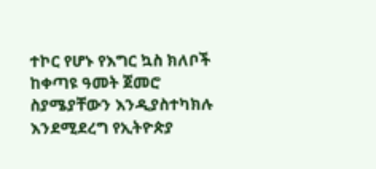ተኮር የሆኑ የእግር ኳስ ክለቦች ከቀጣዩ ዓመት ጀመሮ ስያሜያቸውን እንዲያስተካክሉ እንደሚደረግ የኢትዮጵያ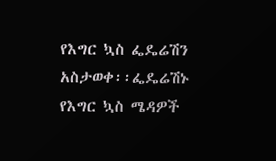የእግር ኳስ ፌዴሬሽን አስታወቀ፡፡ፌዴሬሽኑ የእግር ኳስ ሜዳዎች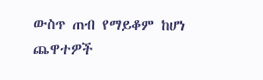ውስጥ ጠብ የማይቆም ከሆነ ጨዋተዎች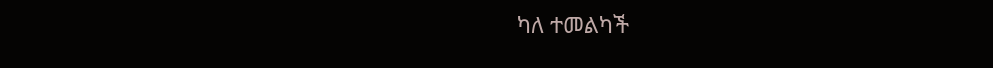ካለ ተመልካች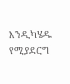እንዲካሄዱ የሚያደርግ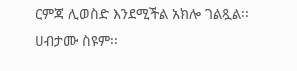ርምጃ ሊወስድ እንደሚችል አክሎ ገልጿል፡፡ሀብታሙ ስዩም፡፡